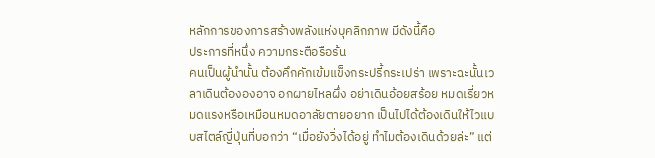หลักการของการสร้างพลังแห่งบุคลิกภาพ มีดังนี้คือ
ประการที่หนึ่ง ความกระตือรือร้น
คนเป็นผู้นำนั้น ต้องคึกคักเข้มแข็งกระปรี้กระเปร่า เพราะฉะนั้นเวลาเดินต้ององอาจ อกผายไหลผึ่ง อย่าเดินอ้อยสร้อย หมดเรี่ยวหมดแรงหรือเหมือนหมดอาลัยตายอยาก เป็นไปได้ต้องเดินให้ไวแบบสไตล์ญี่ปุ่นที่บอกว่า “เมื่อยังวิ่งได้อยู่ ทำไมต้องเดินด้วยล่ะ” แต่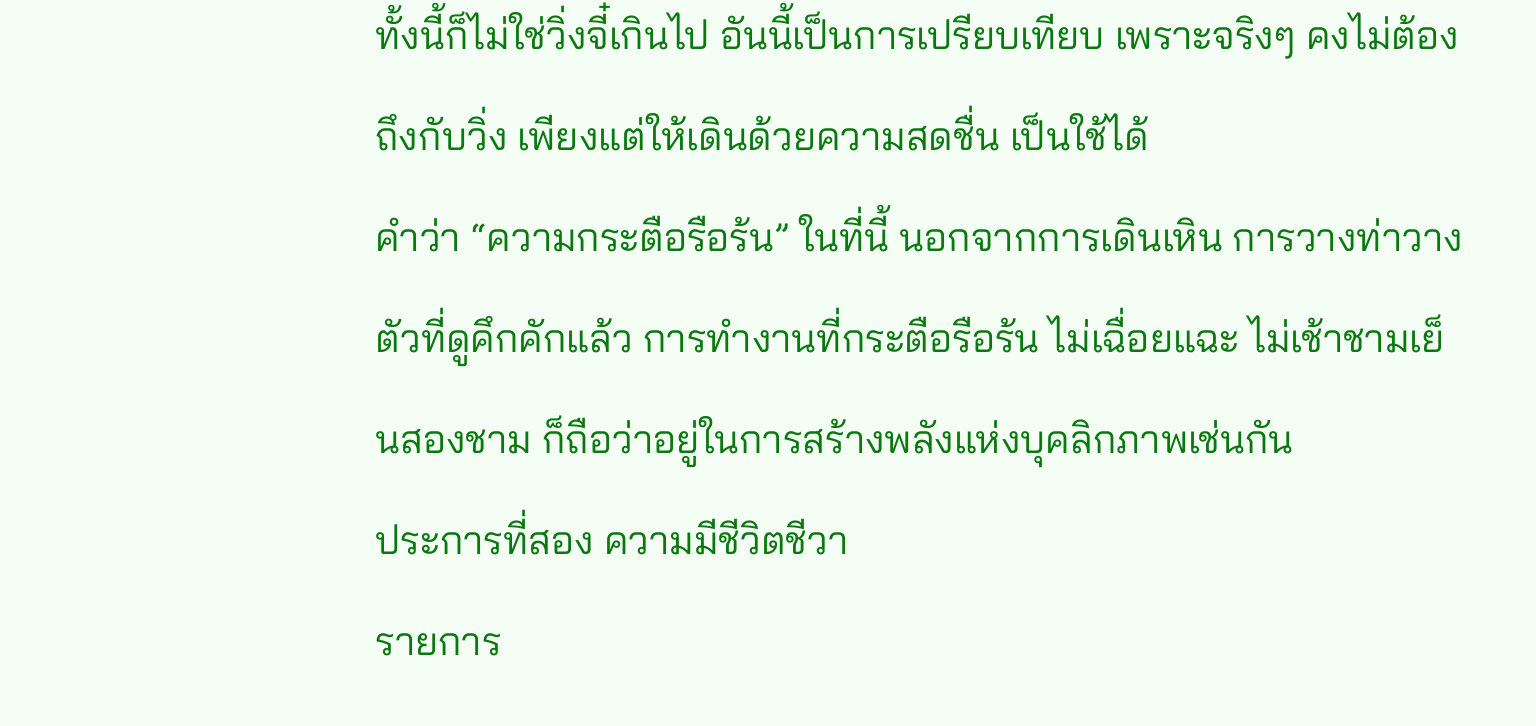ทั้งนี้ก็ไม่ใช่วิ่งจี๋เกินไป อันนี้เป็นการเปรียบเทียบ เพราะจริงๆ คงไม่ต้องถึงกับวิ่ง เพียงแต่ให้เดินด้วยความสดชื่น เป็นใช้ได้
คำว่า “ความกระตือรือร้น” ในที่นี้ นอกจากการเดินเหิน การวางท่าวางตัวที่ดูคึกคักแล้ว การทำงานที่กระตือรือร้น ไม่เฉื่อยแฉะ ไม่เช้าชามเย็นสองชาม ก็ถือว่าอยู่ในการสร้างพลังแห่งบุคลิกภาพเช่นกัน
ประการที่สอง ความมีชีวิตชีวา
รายการ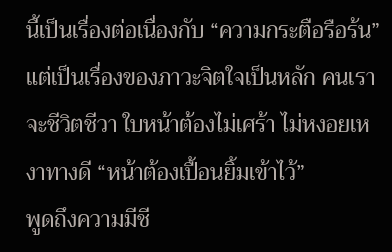นี้เป็นเรื่องต่อเนื่องกับ “ความกระตือรือร้น” แต่เป็นเรื่องของภาวะจิตใจเป็นหลัก คนเราจะชีวิตชีวา ใบหน้าต้องไม่เศร้า ไม่หงอยเหงาทางดี “หน้าต้องเปื้อนยิ้มเข้าไว้”
พูดถึงความมีชี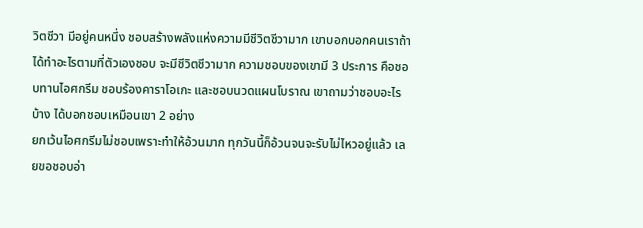วิตชีวา มีอยู่คนหนึ่ง ชอบสร้างพลังแห่งความมีชีวิตชีวามาก เขาบอกบอกคนเราถ้าได้ทำอะไรตามที่ตัวเองชอบ จะมีชีวิตชีวามาก ความชอบของเขามี 3 ประการ คือชอบทานไอศกรีม ชอบร้องคาราโอเกะ และชอบนวดแผนโบราณ เขาถามว่าชอบอะไรบ้าง ได้บอกชอบเหมือนเขา 2 อย่าง
ยกเว้นไอศกรีมไม่ชอบเพราะทำให้อ้วนมาก ทุกวันนี้ก็อ้วนจนจะรับไม่ไหวอยู่แล้ว เลยขอชอบอ่า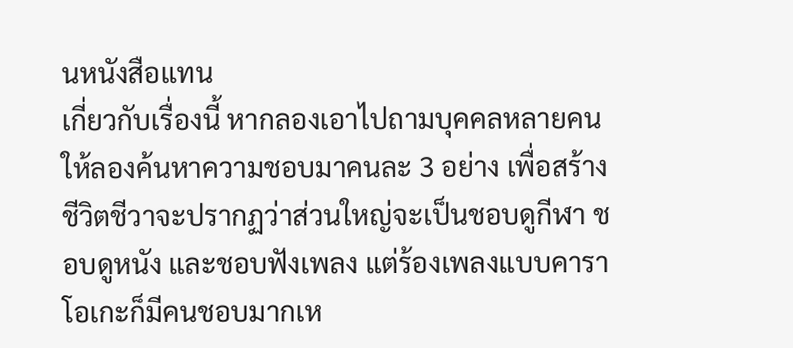นหนังสือแทน
เกี่ยวกับเรื่องนี้ หากลองเอาไปถามบุคคลหลายคน ให้ลองค้นหาความชอบมาคนละ 3 อย่าง เพื่อสร้างชีวิตชีวาจะปรากฏว่าส่วนใหญ่จะเป็นชอบดูกีฬา ชอบดูหนัง และชอบฟังเพลง แต่ร้องเพลงแบบคาราโอเกะก็มีคนชอบมากเห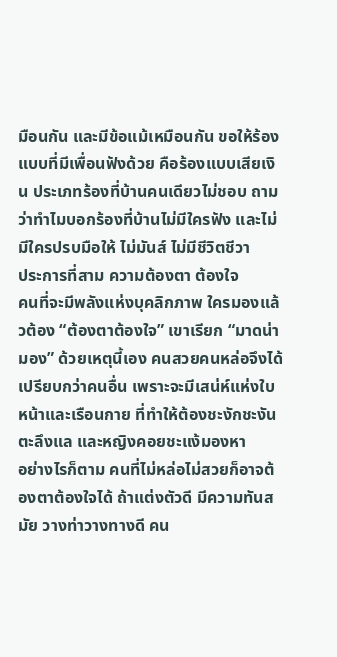มือนกัน และมีข้อแม้เหมือนกัน ขอให้ร้องแบบที่มีเพื่อนฟังด้วย คือร้องแบบเสียเงิน ประเภทร้องที่บ้านคนเดียวไม่ชอบ ถามว่าทำไมบอกร้องที่บ้านไม่มีใครฟัง และไม่มีใครปรบมือให้ ไม่มันส์ ไม่มีชีวิตชีวา
ประการที่สาม ความต้องตา ต้องใจ
คนที่จะมีพลังแห่งบุคลิกภาพ ใครมองแล้วต้อง “ต้องตาต้องใจ” เขาเรียก “มาดน่ามอง” ด้วยเหตุนี้เอง คนสวยคนหล่อจึงได้เปรียบกว่าคนอื่น เพราะจะมีเสน่ห์แห่งใบหน้าและเรือนกาย ที่ทำให้ต้องชะงักชะงัน ตะลึงแล และหญิงคอยชะแง้มองหา
อย่างไรก็ตาม คนที่ไม่หล่อไม่สวยก็อาจต้องตาต้องใจได้ ถ้าแต่งตัวดี มีความทันสมัย วางท่าวางทางดี คน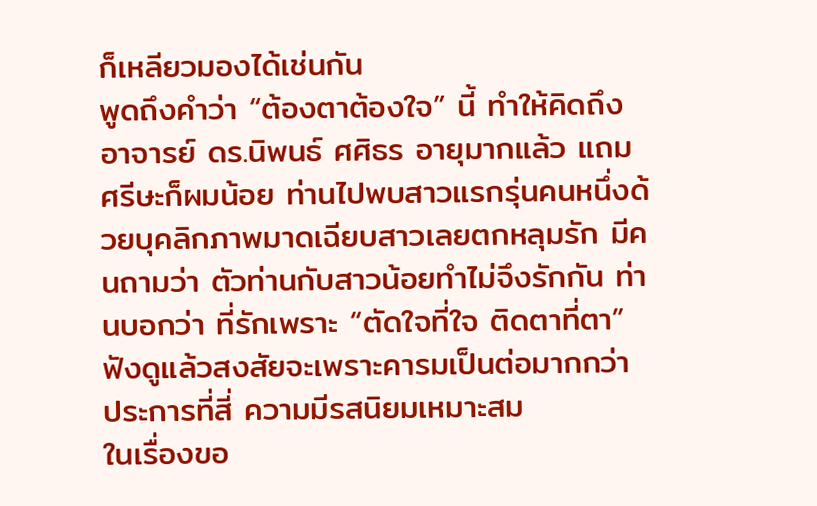ก็เหลียวมองได้เช่นกัน
พูดถึงคำว่า “ต้องตาต้องใจ” นี้ ทำให้คิดถึงอาจารย์ ดร.นิพนธ์ ศศิธร อายุมากแล้ว แถมศรีษะก็ผมน้อย ท่านไปพบสาวแรกรุ่นคนหนึ่งด้วยบุคลิกภาพมาดเฉียบสาวเลยตกหลุมรัก มีคนถามว่า ตัวท่านกับสาวน้อยทำไม่จึงรักกัน ท่านบอกว่า ที่รักเพราะ “ตัดใจที่ใจ ติดตาที่ตา” ฟังดูแล้วสงสัยจะเพราะคารมเป็นต่อมากกว่า
ประการที่สี่ ความมีรสนิยมเหมาะสม
ในเรื่องขอ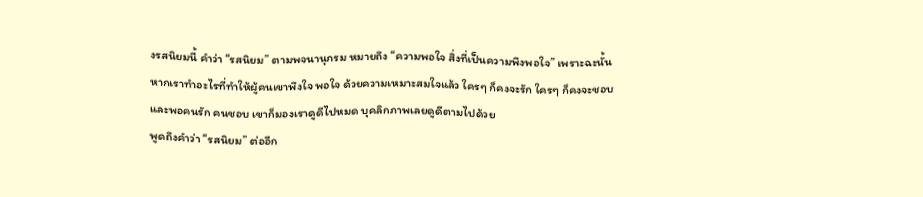งรสนิยมนี้ คำว่า “รสนิยม” ตามพจนานุกรม หมายถึง “ความพอใจ สิ่งที่เป็นความพึงพอใจ” เพราะฉะนั้น หากเราทำอะไรที่ทำให้ผู้คนเขาพึงใจ พอใจ ด้วยความเหมาะสมใจแล้ว ใครๆ ก็คงจะรัก ใครๆ ก็คงจะชอบ และพอคนรัก คนชอบ เขาก็มองเราดูดีไปหมด บุคลิกภาพเลยดูดีตามไปด้วย
พูดถึงคำว่า “รสนิยม” ต่ออีก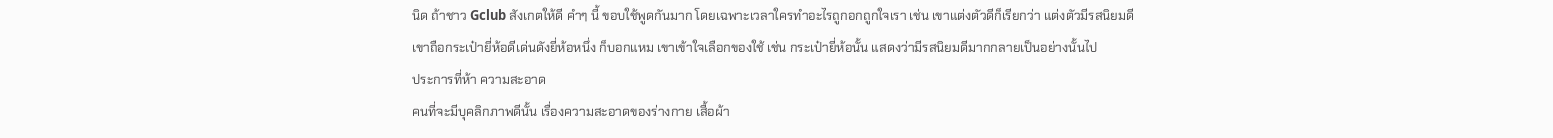นิด ถ้าชาว Gclub สังเกตให้ดี คำๆ นี้ ขอบใช้พูดกันมาก โดยเฉพาะเวลาใครทำอะไรถูกอกถูกใจเรา เช่น เขาแต่งตัวดีก็เรียกว่า แต่งตัวมีรสนิยมดี เขาถือกระเป๋ายี่ห้อดีเด่นดังยี่ห้อหนึ่ง ก็บอกแหม เขาเข้าใจเลือกของใช้ เช่น กระเป๋ายี่ห้อนั้น แสดงว่ามีรสนิยมดีมากกลายเป็นอย่างนั้นไป
ประการที่ห้า ความสะอาด
คนที่จะมีบุคลิกภาพดีนั้น เรื่องความสะอาดของร่างกาย เสื้อผ้า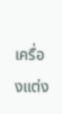เครื่องแต่ง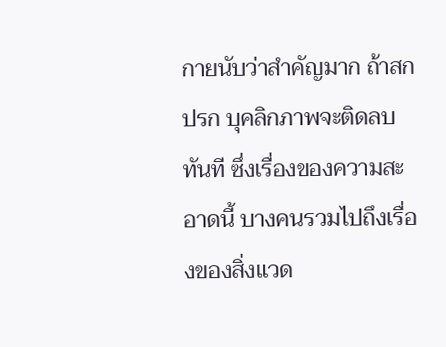กายนับว่าสำคัญมาก ถ้าสกปรก บุคลิกภาพจะติดลบทันที ซึ่งเรื่องของความสะอาดนี้ บางคนรวมไปถึงเรื่องของสิ่งแวด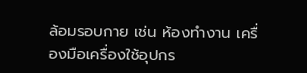ล้อมรอบกาย เช่น ห้องทำงาน เครื่องมือเครื่องใช้อุปกร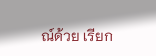ณ์ด้วย เรียก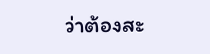ว่าต้องสะ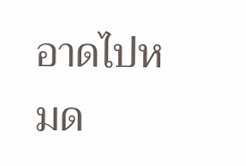อาดไปหมด